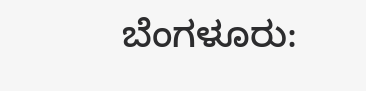ಬೆಂಗಳೂರು: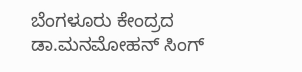ಬೆಂಗಳೂರು ಕೇಂದ್ರದ ಡಾ.ಮನಮೋಹನ್ ಸಿಂಗ್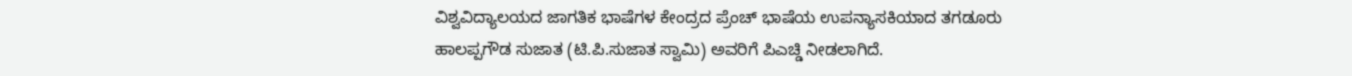ವಿಶ್ವವಿದ್ಯಾಲಯದ ಜಾಗತಿಕ ಭಾಷೆಗಳ ಕೇಂದ್ರದ ಪ್ರೆಂಚ್ ಭಾಷೆಯ ಉಪನ್ಯಾಸಕಿಯಾದ ತಗಡೂರು ಹಾಲಪ್ಪಗೌಡ ಸುಜಾತ (ಟಿ.ಪಿ.ಸುಜಾತ ಸ್ವಾಮಿ) ಅವರಿಗೆ ಪಿಎಚ್ಡಿ ನೀಡಲಾಗಿದೆ.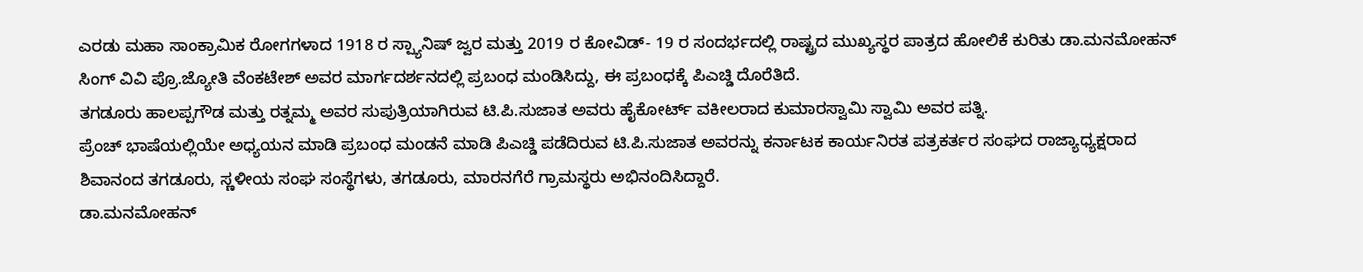ಎರಡು ಮಹಾ ಸಾಂಕ್ರಾಮಿಕ ರೋಗಗಳಾದ 1918 ರ ಸ್ಪ್ಯಾನಿಷ್ ಜ್ವರ ಮತ್ತು 2019 ರ ಕೋವಿಡ್- 19 ರ ಸಂದರ್ಭದಲ್ಲಿ ರಾಷ್ಟ್ರದ ಮುಖ್ಯಸ್ಥರ ಪಾತ್ರದ ಹೋಲಿಕೆ ಕುರಿತು ಡಾ.ಮನಮೋಹನ್ ಸಿಂಗ್ ವಿವಿ ಪ್ರೊ.ಜ್ಯೋತಿ ವೆಂಕಟೇಶ್ ಅವರ ಮಾರ್ಗದರ್ಶನದಲ್ಲಿ ಪ್ರಬಂಧ ಮಂಡಿಸಿದ್ದು, ಈ ಪ್ರಬಂಧಕ್ಕೆ ಪಿಎಚ್ಡಿ ದೊರೆತಿದೆ.
ತಗಡೂರು ಹಾಲಪ್ಪಗೌಡ ಮತ್ತು ರತ್ನಮ್ಮ ಅವರ ಸುಪುತ್ರಿಯಾಗಿರುವ ಟಿ.ಪಿ.ಸುಜಾತ ಅವರು ಹೈಕೋರ್ಟ್ ವಕೀಲರಾದ ಕುಮಾರಸ್ವಾಮಿ ಸ್ವಾಮಿ ಅವರ ಪತ್ನಿ.
ಪ್ರೆಂಚ್ ಭಾಷೆಯಲ್ಲಿಯೇ ಅಧ್ಯಯನ ಮಾಡಿ ಪ್ರಬಂಧ ಮಂಡನೆ ಮಾಡಿ ಪಿಎಚ್ಡಿ ಪಡೆದಿರುವ ಟಿ.ಪಿ.ಸುಜಾತ ಅವರನ್ನು ಕರ್ನಾಟಕ ಕಾರ್ಯನಿರತ ಪತ್ರಕರ್ತರ ಸಂಘದ ರಾಜ್ಯಾಧ್ಯಕ್ಷರಾದ ಶಿವಾನಂದ ತಗಡೂರು, ಸ್ಣಳೀಯ ಸಂಘ ಸಂಸ್ಥೆಗಳು, ತಗಡೂರು, ಮಾರನಗೆರೆ ಗ್ರಾಮಸ್ಥರು ಅಭಿನಂದಿಸಿದ್ದಾರೆ.
ಡಾ.ಮನಮೋಹನ್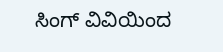ಸಿಂಗ್ ವಿವಿಯಿಂದ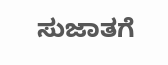ಸುಜಾತಗೆ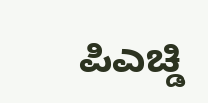ಪಿಎಚ್ಡಿ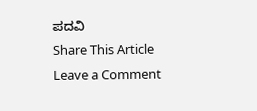ಪದವಿ
Share This Article
Leave a Comment